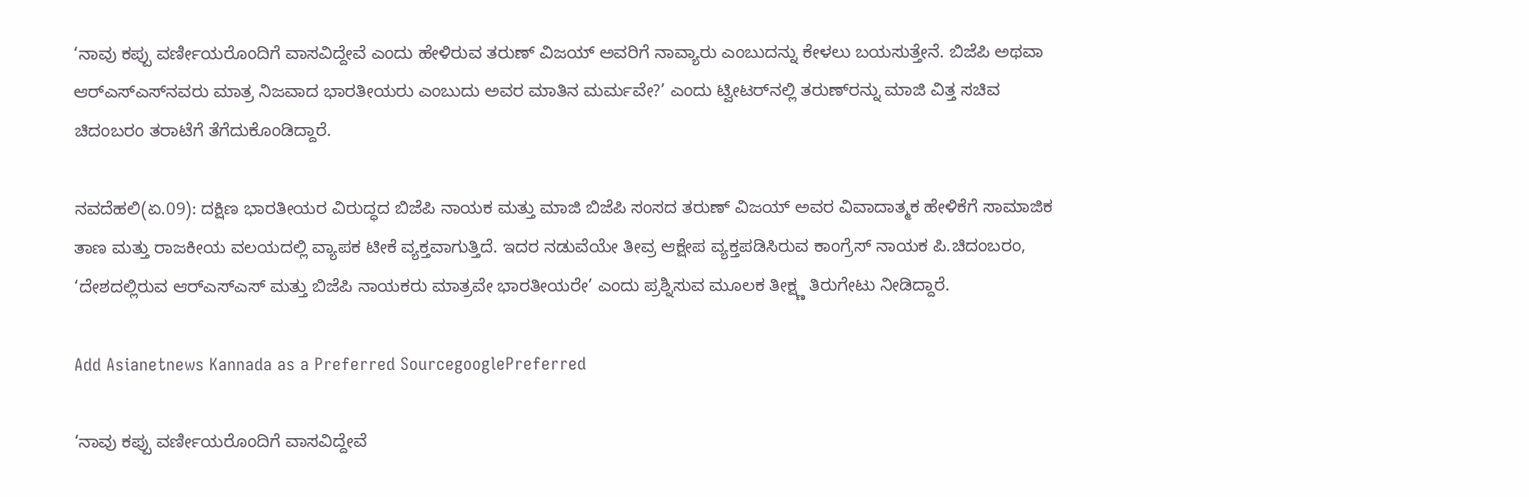‘ನಾವು ಕಪ್ಪು ವರ್ಣೀಯರೊಂದಿಗೆ ವಾಸವಿದ್ದೇವೆ ಎಂದು ಹೇಳಿರುವ ತರುಣ್ ವಿಜಯ್ ಅವರಿಗೆ ನಾವ್ಯಾರು ಎಂಬುದನ್ನು ಕೇಳಲು ಬಯಸುತ್ತೇನೆ. ಬಿಜೆಪಿ ಅಥವಾ ಆರ್‌ಎಸ್‌ಎಸ್‌ನವರು ಮಾತ್ರ ನಿಜವಾದ ಭಾರತೀಯರು ಎಂಬುದು ಅವರ ಮಾತಿನ ಮರ್ಮವೇ?’ ಎಂದು ಟ್ವೀಟರ್‌ನಲ್ಲಿ ತರುಣ್‌ರನ್ನು ಮಾಜಿ ವಿತ್ತ ಸಚಿವ ಚಿದಂಬರಂ ತರಾಟೆಗೆ ತೆಗೆದುಕೊಂಡಿದ್ದಾರೆ.

ನವದೆಹಲಿ(ಏ.09): ದಕ್ಷಿಣ ಭಾರತೀಯರ ವಿರುದ್ಧದ ಬಿಜೆಪಿ ನಾಯಕ ಮತ್ತು ಮಾಜಿ ಬಿಜೆಪಿ ಸಂಸದ ತರುಣ್ ವಿಜಯ್ ಅವರ ವಿವಾದಾತ್ಮಕ ಹೇಳಿಕೆಗೆ ಸಾಮಾಜಿಕ ತಾಣ ಮತ್ತು ರಾಜಕೀಯ ವಲಯದಲ್ಲಿ ವ್ಯಾಪಕ ಟೀಕೆ ವ್ಯಕ್ತವಾಗುತ್ತಿದೆ. ಇದರ ನಡುವೆಯೇ ತೀವ್ರ ಆಕ್ಷೇಪ ವ್ಯಕ್ತಪಡಿಸಿರುವ ಕಾಂಗ್ರೆಸ್ ನಾಯಕ ಪಿ.ಚಿದಂಬರಂ, ‘ದೇಶದಲ್ಲಿರುವ ಆರ್‌ಎಸ್‌ಎಸ್ ಮತ್ತು ಬಿಜೆಪಿ ನಾಯಕರು ಮಾತ್ರವೇ ಭಾರತೀಯರೇ’ ಎಂದು ಪ್ರಶ್ನಿಸುವ ಮೂಲಕ ತೀಕ್ಷ್ಣ ತಿರುಗೇಟು ನೀಡಿದ್ದಾರೆ.

Add Asianetnews Kannada as a Preferred SourcegooglePreferred

‘ನಾವು ಕಪ್ಪು ವರ್ಣೀಯರೊಂದಿಗೆ ವಾಸವಿದ್ದೇವೆ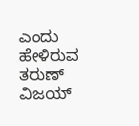ಎಂದು ಹೇಳಿರುವ ತರುಣ್ ವಿಜಯ್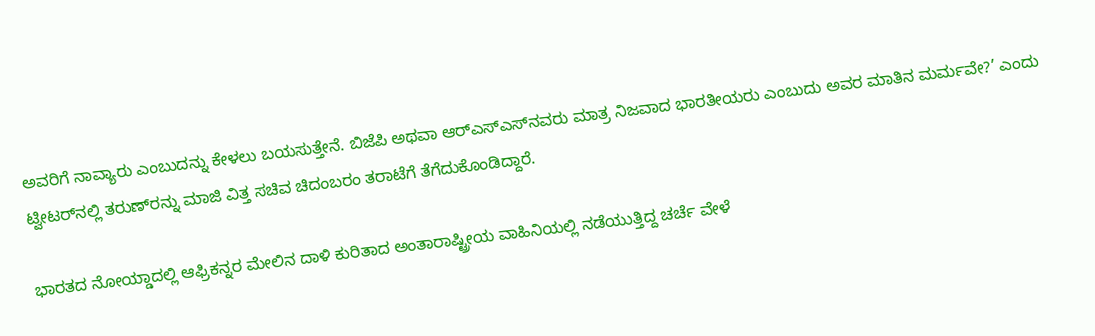ಅವರಿಗೆ ನಾವ್ಯಾರು ಎಂಬುದನ್ನು ಕೇಳಲು ಬಯಸುತ್ತೇನೆ. ಬಿಜೆಪಿ ಅಥವಾ ಆರ್‌ಎಸ್‌ಎಸ್‌ನವರು ಮಾತ್ರ ನಿಜವಾದ ಭಾರತೀಯರು ಎಂಬುದು ಅವರ ಮಾತಿನ ಮರ್ಮವೇ?’ ಎಂದು ಟ್ವೀಟರ್‌ನಲ್ಲಿ ತರುಣ್‌ರನ್ನು ಮಾಜಿ ವಿತ್ತ ಸಚಿವ ಚಿದಂಬರಂ ತರಾಟೆಗೆ ತೆಗೆದುಕೊಂಡಿದ್ದಾರೆ.

ಭಾರತದ ನೋಯ್ಡಾದಲ್ಲಿ ಆಫ್ರಿಕನ್ನರ ಮೇಲಿನ ದಾಳಿ ಕುರಿತಾದ ಅಂತಾರಾಷ್ಟ್ರೀಯ ವಾಹಿನಿಯಲ್ಲಿ ನಡೆಯುತ್ತಿದ್ದ ಚರ್ಚೆ ವೇಳೆ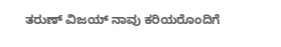ತರುಣ್ ವಿಜಯ್ ನಾವು ಕರಿಯರೊಂದಿಗೆ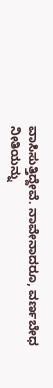ವಾಸಿಸುತ್ತಿದ್ದೇವೆ. ನಾವೇನಾದರೂ, ವರ್ಣಬೇಧ ನೀತಿಯನ್ನು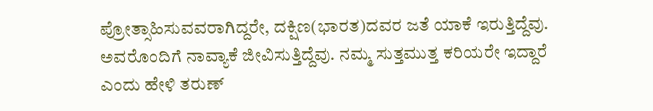ಪ್ರೋತ್ಸಾಹಿಸುವವರಾಗಿದ್ದರೇ, ದಕ್ಷಿಣ(ಭಾರತ)ದವರ ಜತೆ ಯಾಕೆ ಇರುತ್ತಿದ್ದೆವು. ಅವರೊಂದಿಗೆ ನಾವ್ಯಾಕೆ ಜೀವಿಸುತ್ತಿದ್ದೆವು. ನಮ್ಮ ಸುತ್ತಮುತ್ತ ಕರಿಯರೇ ಇದ್ದಾರೆ ಎಂದು ಹೇಳಿ ತರುಣ್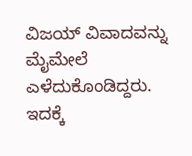ವಿಜಯ್ ವಿವಾದವನ್ನು ಮೈಮೇಲೆ ಎಳೆದುಕೊಂಡಿದ್ದರು. ಇದಕ್ಕೆ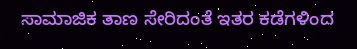ಸಾಮಾಜಿಕ ತಾಣ ಸೇರಿದಂತೆ ಇತರ ಕಡೆಗಳಿಂದ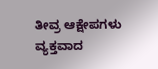ತೀವ್ರ ಆಕ್ಷೇಪಗಳು ವ್ಯಕ್ತವಾದ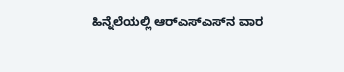ಹಿನ್ನೆಲೆಯಲ್ಲಿ ಆರ್‌ಎಸ್‌ಎಸ್‌ನ ವಾರ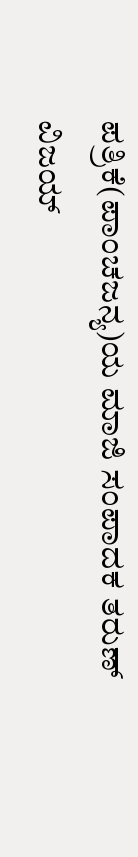ಪತ್ರಿಕೆ(ಪಾಂಚಜನ್ಯ)ಯ ಮಾಜಿ ಸಂಪಾದಕ ತರುಣ್ ವಿಜಯ್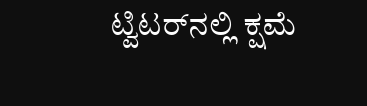ಟ್ವಿಟರ್‌ನಲ್ಲಿ ಕ್ಷಮೆ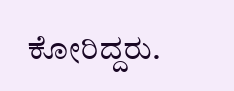ಕೋರಿದ್ದರು.